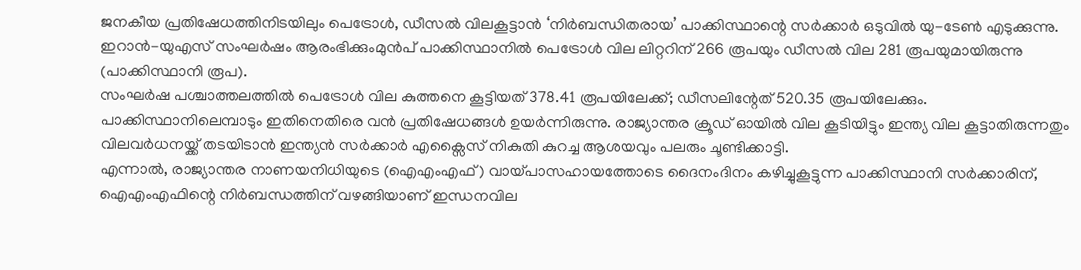ജനകീയ പ്രതിഷേധത്തിനിടയിലും പെട്രോൾ, ഡീസൽ വിലകൂട്ടാൻ ‘നിർബന്ധിതരായ’ പാക്കിസ്ഥാന്റെ സർക്കാർ ഒടുവിൽ യു-ടേൺ എടുക്കുന്നു. ഇറാൻ-യുഎസ് സംഘർഷം ആരംഭിക്കുംമുൻപ് പാക്കിസ്ഥാനിൽ പെട്രോൾ വില ലിറ്ററിന് 266 രൂപയും ഡീസൽ വില 281 രൂപയുമായിരുന്നു (പാക്കിസ്ഥാനി രൂപ).
സംഘർഷ പശ്ചാത്തലത്തിൽ പെട്രോൾ വില കുത്തനെ കൂട്ടിയത് 378.41 രൂപയിലേക്ക്; ഡീസലിന്റേത് 520.35 രൂപയിലേക്കും.
പാക്കിസ്ഥാനിലെമ്പാടും ഇതിനെതിരെ വൻ പ്രതിഷേധങ്ങൾ ഉയർന്നിരുന്നു. രാജ്യാന്തര ക്രൂഡ് ഓയിൽ വില കൂടിയിട്ടും ഇന്ത്യ വില കൂട്ടാതിരുന്നതും വിലവർധനയ്ക്ക് തടയിടാൻ ഇന്ത്യൻ സർക്കാർ എക്സൈസ് നികുതി കുറച്ച ആശയവും പലരും ചൂണ്ടിക്കാട്ടി.
എന്നാൽ, രാജ്യാന്തര നാണയനിധിയുടെ (ഐഎംഎഫ്) വായ്പാസഹായത്തോടെ ദൈനംദിനം കഴിച്ചുകൂട്ടുന്ന പാക്കിസ്ഥാനി സർക്കാരിന്, ഐഎംഎഫിന്റെ നിർബന്ധത്തിന് വഴങ്ങിയാണ് ഇന്ധനവില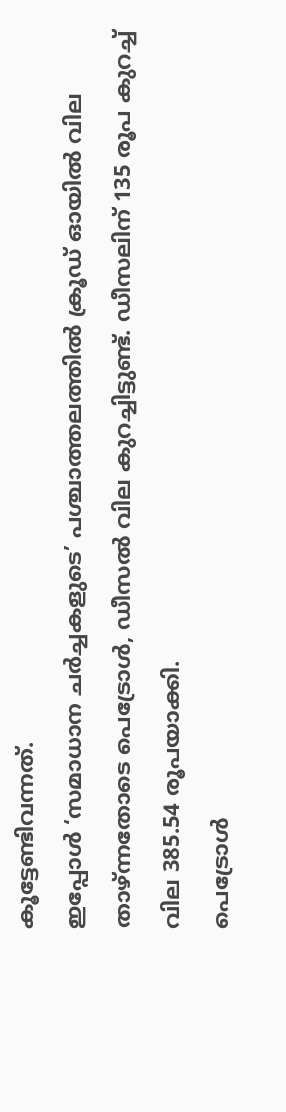കൂട്ടേണ്ടിവന്നത്.
ഇപ്പോൾ ‘സമാധാന ചർച്ചകളുടെ’ പശ്ചാത്തലത്തിൽ ക്രൂഡ് ഓയിൽ വില താഴ്ന്നതോടെ പെട്രോൾ, ഡീസൽ വില കുറച്ചിട്ടുണ്ട്. ഡീസലിന് 135 രൂപ കുറച്ച് വില 385.54 രൂപയാക്കി.
പെട്രോൾ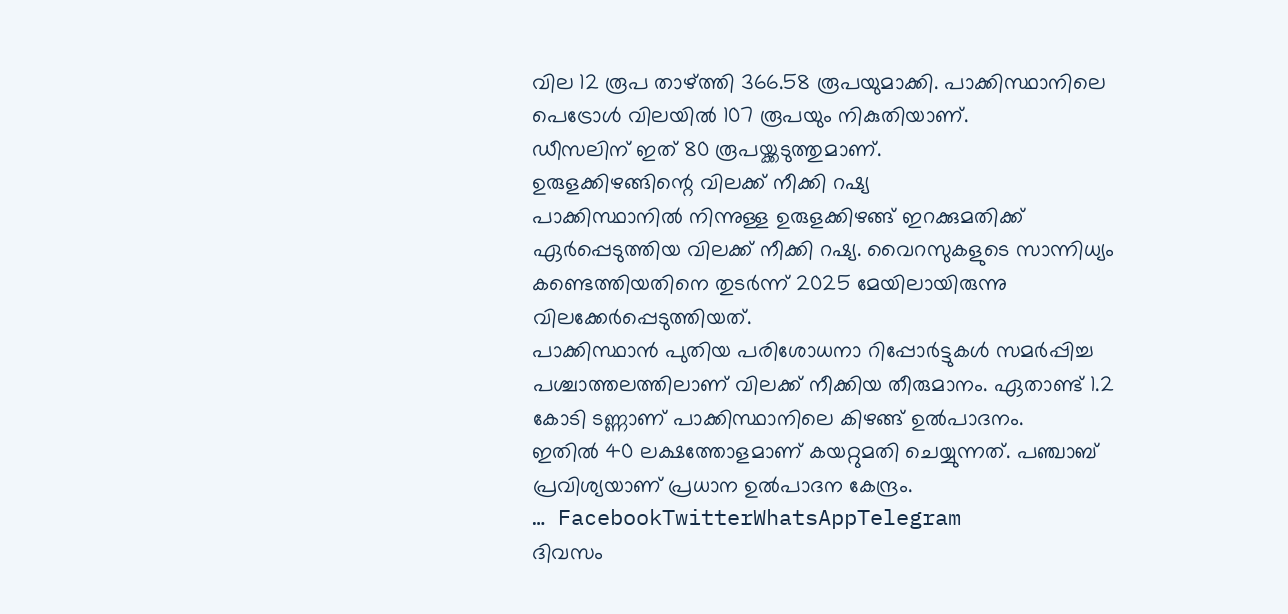വില 12 രൂപ താഴ്ത്തി 366.58 രൂപയുമാക്കി. പാക്കിസ്ഥാനിലെ പെട്രോൾ വിലയിൽ 107 രൂപയും നികുതിയാണ്.
ഡീസലിന് ഇത് 80 രൂപയ്ക്കടുത്തുമാണ്.
ഉരുളക്കിഴങ്ങിന്റെ വിലക്ക് നീക്കി റഷ്യ
പാക്കിസ്ഥാനിൽ നിന്നുള്ള ഉരുളക്കിഴങ്ങ് ഇറക്കുമതിക്ക് ഏർപ്പെടുത്തിയ വിലക്ക് നീക്കി റഷ്യ. വൈറസുകളുടെ സാന്നിധ്യം കണ്ടെത്തിയതിനെ തുടർന്ന് 2025 മേയിലായിരുന്നു വിലക്കേർപ്പെടുത്തിയത്.
പാക്കിസ്ഥാൻ പുതിയ പരിശോധനാ റിപ്പോർട്ടുകൾ സമർപ്പിച്ച പശ്ചാത്തലത്തിലാണ് വിലക്ക് നീക്കിയ തീരുമാനം. ഏതാണ്ട് 1.2 കോടി ടണ്ണാണ് പാക്കിസ്ഥാനിലെ കിഴങ്ങ് ഉൽപാദനം.
ഇതിൽ 40 ലക്ഷത്തോളമാണ് കയറ്റുമതി ചെയ്യുന്നത്. പഞ്ചാബ് പ്രവിശ്യയാണ് പ്രധാന ഉൽപാദന കേന്ദ്രം.
… FacebookTwitterWhatsAppTelegram
ദിവസം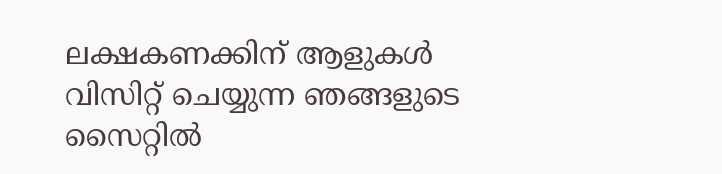ലക്ഷകണക്കിന് ആളുകൾ വിസിറ്റ് ചെയ്യുന്ന ഞങ്ങളുടെ സൈറ്റിൽ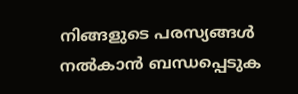നിങ്ങളുടെ പരസ്യങ്ങൾ നൽകാൻ ബന്ധപ്പെടുക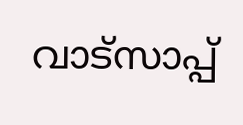വാട്സാപ്പ്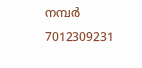നമ്പർ 7012309231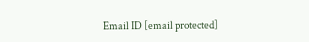Email ID [email protected]